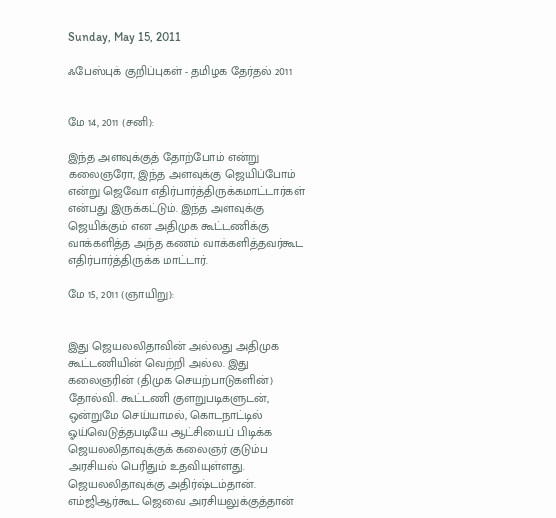Sunday, May 15, 2011

ஃபேஸ்புக் குறிப்புகள் - தமிழக தேர்தல் 2011


மே 14, 2011 (சனி):

இந்த அளவுக்குத் தோற்போம் என்று கலைஞரோ, இந்த அளவுக்கு ஜெயிப்போம் என்று ஜெவோ எதிர்பார்த்திருக்கமாட்டார்கள் என்பது இருக்கட்டும். இந்த அளவுக்கு ஜெயிக்கும் என அதிமுக கூட்டணிக்கு வாக்களித்த அந்த கணம் வாக்களித்தவர்கூட எதிர்பார்த்திருக்க மாட்டார்.

மே 15, 2011 (ஞாயிறு):


இது ஜெயலலிதாவின் அல்லது அதிமுக கூட்டணியின் வெற்றி அல்ல. இது கலைஞரின் (திமுக செயற்பாடுகளின்) தோல்வி. கூட்டணி குளறுபடிகளுடன், ஒன்றுமே செய்யாமல், கொடநாட்டில் ஓய்வெடுத்தபடியே ஆட்சியைப் பிடிக்க ஜெயலலிதாவுக்குக் கலைஞர் குடும்ப அரசியல் பெரிதும் உதவியுள்ளது. ஜெயலலிதாவுக்கு அதிர்ஷ்டம்தான். எம்ஜிஆர்கூட ஜெவை அரசியலுக்குத்தான்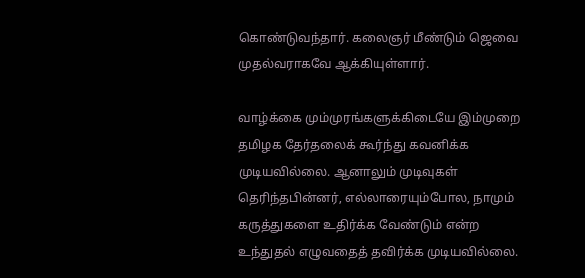கொண்டுவந்தார். கலைஞர் மீண்டும் ஜெவை முதல்வராகவே ஆக்கியுள்ளார்.

வாழ்க்கை மும்முரங்களுக்கிடையே இம்முறை தமிழக தேர்தலைக் கூர்ந்து கவனிக்க முடியவில்லை. ஆனாலும் முடிவுகள் தெரிந்தபின்னர், எல்லாரையும்போல, நாமும் கருத்துகளை உதிர்க்க வேண்டும் என்ற உந்துதல் எழுவதைத் தவிர்க்க முடியவில்லை.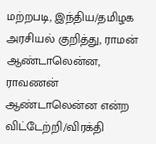மற்றபடி, இந்திய/தமிழக அரசியல் குறித்து, ராமன் ஆண்டாலென்ன, ராவணன் ஆண்டாலென்ன என்ற விட்டேற்றி/விரக்தி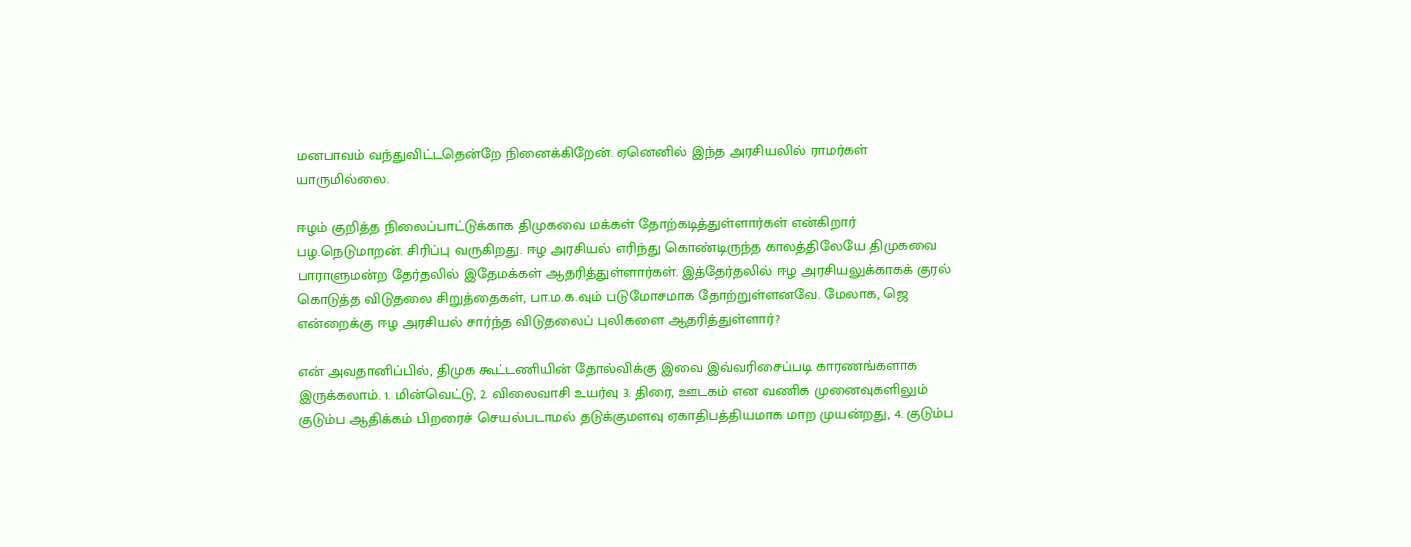மனபாவம் வந்துவிட்டதென்றே நினைக்கிறேன். ஏனெனில் இந்த அரசியலில் ராமர்கள் யாருமில்லை.

ஈழம் குறித்த நிலைப்பாட்டுக்காக திமுகவை மக்கள் தோற்கடித்துள்ளார்கள் என்கிறார் பழ.நெடுமாறன். சிரிப்பு வருகிறது. ஈழ அரசியல் எரிந்து கொண்டிருந்த காலத்திலேயே திமுகவை பாராளுமன்ற தேர்தலில் இதேமக்கள் ஆதரித்துள்ளார்கள். இத்தேர்தலில் ஈழ அரசியலுக்காகக் குரல் கொடுத்த விடுதலை சிறுத்தைகள், பா.ம.க.வும் படுமோசமாக தோற்றுள்ளனவே. மேலாக, ஜெ என்றைக்கு ஈழ அரசியல் சார்ந்த விடுதலைப் புலிகளை ஆதரித்துள்ளார்?

என் அவதானிப்பில், திமுக கூட்டணியின் தோல்விக்கு இவை இவ்வரிசைப்படி காரணங்களாக இருக்கலாம். 1. மின்வெட்டு, 2. விலைவாசி உயர்வு 3. திரை, ஊடகம் என வணிக முனைவுகளிலும் குடும்ப ஆதிக்கம் பிறரைச் செயல்படாமல் தடுக்குமளவு ஏகாதிபத்தியமாக மாற முயன்றது, 4. குடும்ப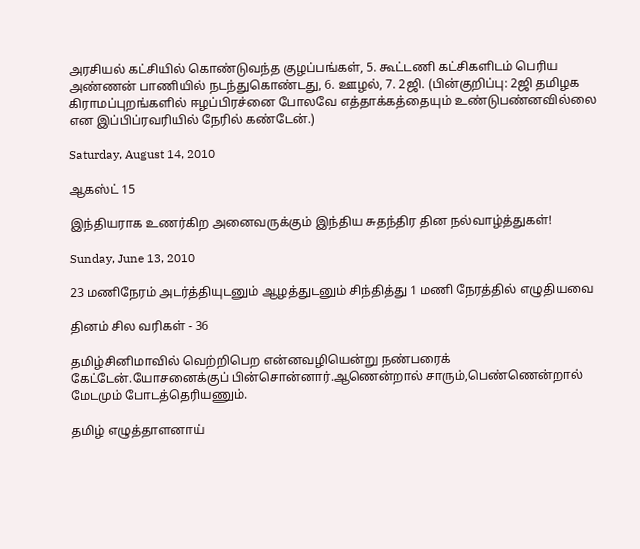அரசியல் கட்சியில் கொண்டுவந்த குழப்பங்கள், 5. கூட்டணி கட்சிகளிடம் பெரிய அண்ணன் பாணியில் நடந்துகொண்டது, 6. ஊழல், 7. 2ஜி. (பின்குறிப்பு: 2ஜி தமிழக கிராமப்புறங்களில் ஈழப்பிரச்னை போலவே எத்தாக்கத்தையும் உண்டுபண்னவில்லை என இப்பிப்ரவரியில் நேரில் கண்டேன்.)

Saturday, August 14, 2010

ஆகஸ்ட் 15

இந்தியராக உணர்கிற அனைவருக்கும் இந்திய சுதந்திர தின நல்வாழ்த்துகள்!

Sunday, June 13, 2010

23 மணிநேரம் அடர்த்தியுடனும் ஆழத்துடனும் சிந்தித்து 1 மணி நேரத்தில் எழுதியவை

தினம் சில வரிகள் - 36

தமிழ்சினிமாவில் வெற்றிபெற என்னவழியென்று நண்பரைக் கேட்டேன்.யோசனைக்குப் பின்சொன்னார்.ஆணென்றால் சாரும்,பெண்ணென்றால் மேடமும் போடத்தெரியணும்.

தமிழ் எழுத்தாளனாய்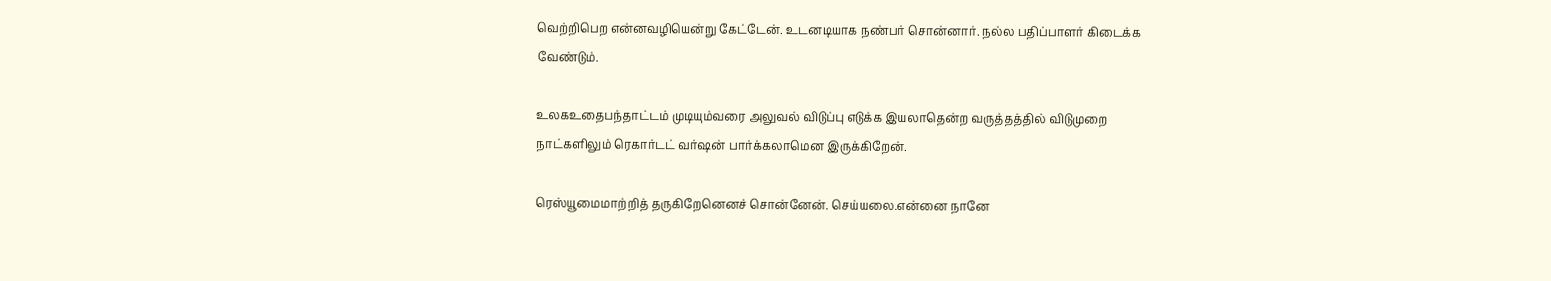வெற்றிபெற என்னவழியென்று கேட்டேன். உடனடியாக நண்பர் சொன்னார். நல்ல பதிப்பாளர் கிடைக்க வேண்டும்.

உலகஉதைபந்தாட்டம் முடியும்வரை அலுவல் விடுப்பு எடுக்க இயலாதென்ற வருத்தத்தில் விடுமுறை நாட்களிலும் ரெகார்டட் வர்ஷன் பார்க்கலாமென இருக்கிறேன்.

ரெஸ்யூமைமாற்றித் தருகிறேனெனச் சொன்னேன். செய்யலை.என்னை நானே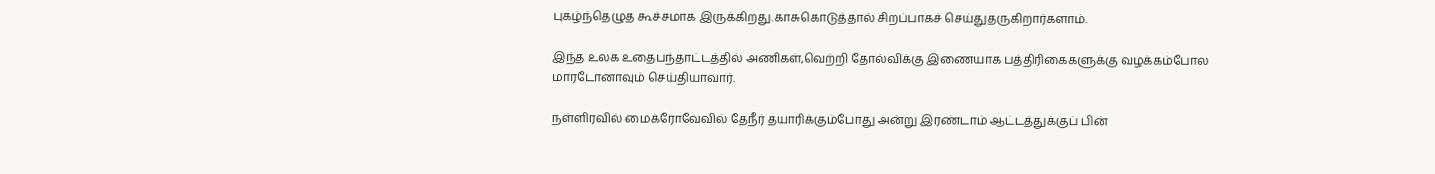புகழ்ந்தெழுத கூச்சமாக இருக்கிறது.காசுகொடுத்தால் சிறப்பாகச் செய்துதருகிறார்களாம்.

இந்த உலக உதைபந்தாட்டத்தில் அணிகள்,வெற்றி தோல்விக்கு இணையாக பத்திரிகைகளுக்கு வழக்கம்போல மாரடோனாவும் செய்தியாவார்.

நள்ளிரவில் மைக்ரோவேவில் தேநீர் தயாரிக்கும்போது அன்று இரண்டாம் ஆட்டத்துக்குப் பின்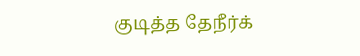குடித்த தேநீர்க்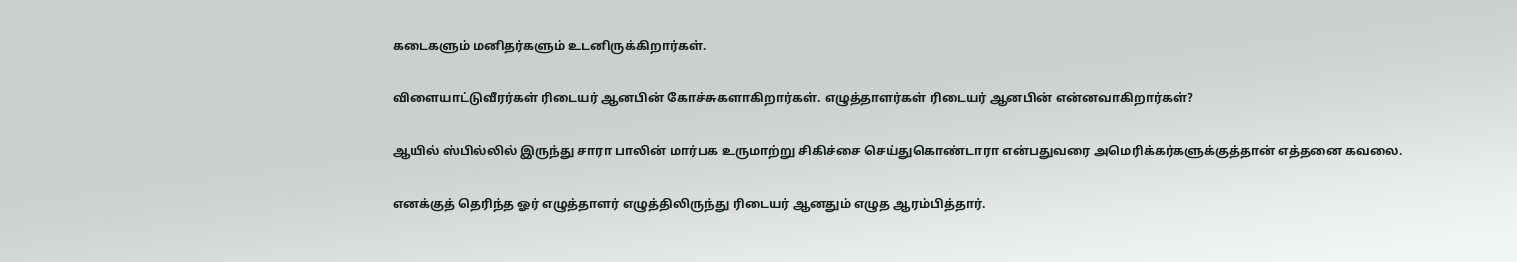கடைகளும் மனிதர்களும் உடனிருக்கிறார்கள்.

விளையாட்டுவீரர்கள் ரிடையர் ஆனபின் கோச்சுகளாகிறார்கள். எழுத்தாளர்கள் ரிடையர் ஆனபின் என்னவாகிறார்கள்?

ஆயில் ஸ்பில்லில் இருந்து சாரா பாலின் மார்பக உருமாற்று சிகிச்சை செய்துகொண்டாரா என்பதுவரை அமெரிக்கர்களுக்குத்தான் எத்தனை கவலை.

எனக்குத் தெரிந்த ஓர் எழுத்தாளர் எழுத்திலிருந்து ரிடையர் ஆனதும் எழுத ஆரம்பித்தார்.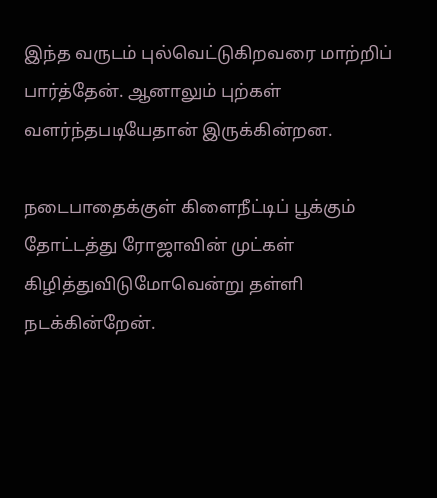இந்த வருடம் புல்வெட்டுகிறவரை மாற்றிப் பார்த்தேன். ஆனாலும் புற்கள் வளர்ந்தபடியேதான் இருக்கின்றன.

நடைபாதைக்குள் கிளைநீட்டிப் பூக்கும் தோட்டத்து ரோஜாவின் முட்கள் கிழித்துவிடுமோவென்று தள்ளி நடக்கின்றேன்.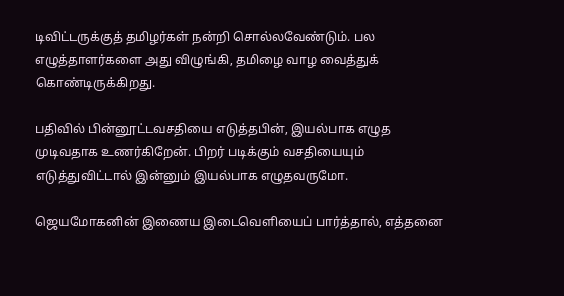டிவிட்டருக்குத் தமிழர்கள் நன்றி சொல்லவேண்டும். பல எழுத்தாளர்களை அது விழுங்கி, தமிழை வாழ வைத்துக் கொண்டிருக்கிறது.

பதிவில் பின்னூட்டவசதியை எடுத்தபின், இயல்பாக எழுத முடிவதாக உணர்கிறேன். பிறர் படிக்கும் வசதியையும் எடுத்துவிட்டால் இன்னும் இயல்பாக எழுதவருமோ.

ஜெயமோகனின் இணைய இடைவெளியைப் பார்த்தால், எத்தனை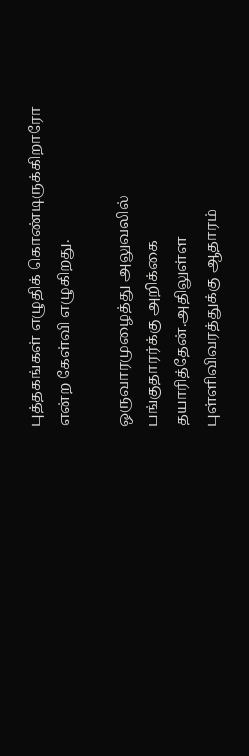புத்தகங்கள் எழுதிக் கொண்டிருக்கிறாரோ என்ற கேள்வி எழுகிறது.

ஒருவாரமுழைத்து அலுவலில் பங்குதாரர்க்கு அறிக்கை தயாரித்தேன்.அதிலுள்ள புள்ளிவிவரத்துக்கு ஆதாரம்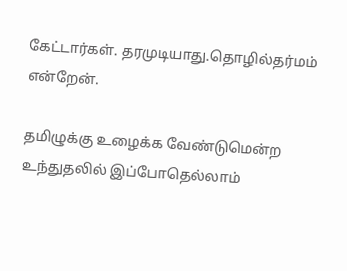கேட்டார்கள். தரமுடியாது.தொழில்தர்மம் என்றேன்.

தமிழுக்கு உழைக்க வேண்டுமென்ற உந்துதலில் இப்போதெல்லாம்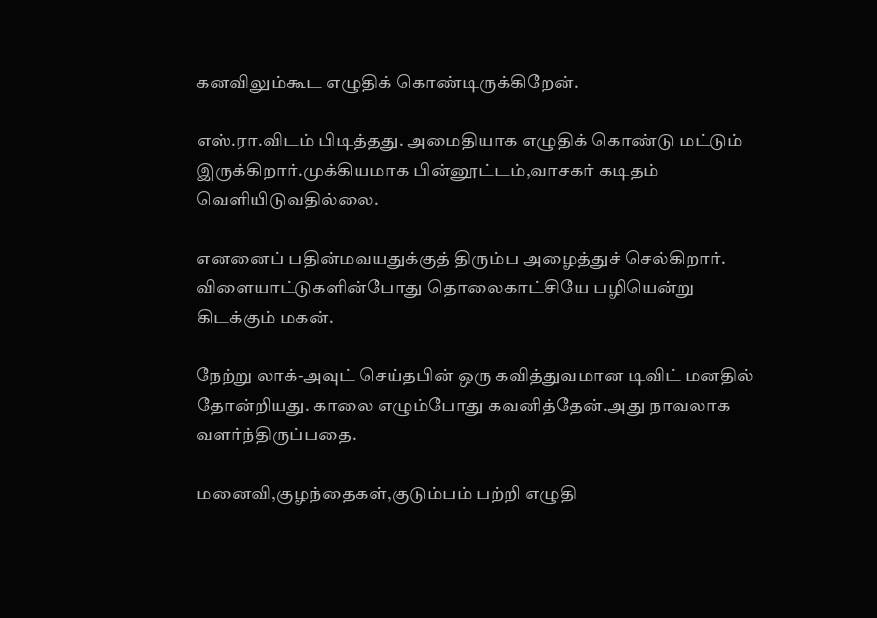கனவிலும்கூட எழுதிக் கொண்டிருக்கிறேன்.

எஸ்.ரா.விடம் பிடித்தது. அமைதியாக எழுதிக் கொண்டு மட்டும் இருக்கிறார்.முக்கியமாக பின்னூட்டம்,வாசகர் கடிதம் வெளியிடுவதில்லை.

எனனைப் பதின்மவயதுக்குத் திரும்ப அழைத்துச் செல்கிறார். விளையாட்டுகளின்போது தொலைகாட்சியே பழியென்று கிடக்கும் மகன்.

நேற்று லாக்-அவுட் செய்தபின் ஒரு கவித்துவமான டிவிட் மனதில் தோன்றியது. காலை எழும்போது கவனித்தேன்.அது நாவலாக வளர்ந்திருப்பதை.

மனைவி,குழந்தைகள்,குடும்பம் பற்றி எழுதி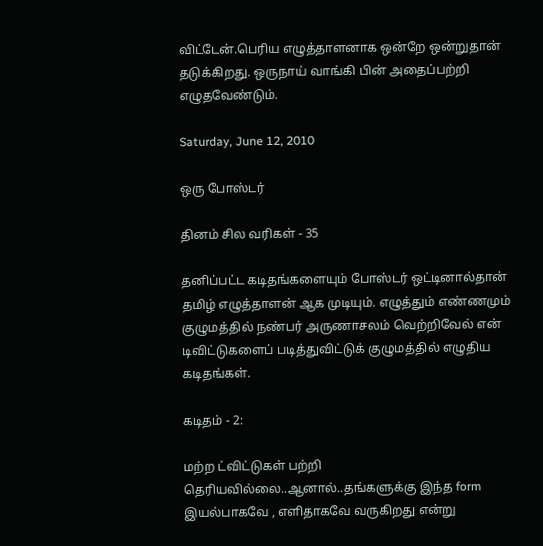விட்டேன்.பெரிய எழுத்தாளனாக ஒன்றே ஒன்றுதான் தடுக்கிறது. ஒருநாய் வாங்கி பின் அதைப்பற்றி எழுதவேண்டும்.

Saturday, June 12, 2010

ஒரு போஸ்டர்

தினம் சில வரிகள் - 35

தனிப்பட்ட கடிதங்களையும் போஸ்டர் ஒட்டினால்தான் தமிழ் எழுத்தாளன் ஆக முடியும். எழுத்தும் எண்ணமும் குழுமத்தில் நண்பர் அருணாசலம் வெற்றிவேல் என் டிவிட்டுகளைப் படித்துவிட்டுக் குழுமத்தில் எழுதிய கடிதங்கள்.

கடிதம் - 2:

மற்ற ட்விட்டுகள் பற்றி தெரியவில்லை..ஆனால்..தங்களுக்கு இந்த form இயல்பாகவே , எளிதாகவே வருகிறது என்று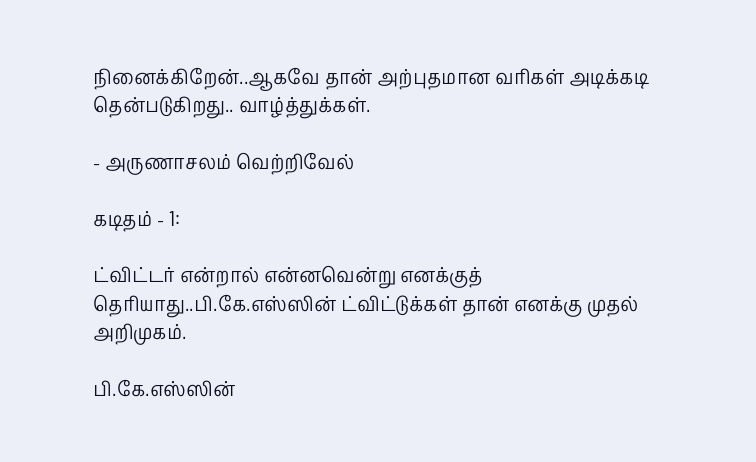நினைக்கிறேன்..ஆகவே தான் அற்புதமான வரிகள் அடிக்கடி தென்படுகிறது.. வாழ்த்துக்கள்.

- அருணாசலம் வெற்றிவேல்

கடிதம் - 1:

ட்விட்டர் என்றால் என்னவென்று எனக்குத் தெரியாது..பி.கே.எஸ்ஸின் ட்விட்டுக்கள் தான் எனக்கு முதல் அறிமுகம்.

பி.கே.எஸ்ஸின்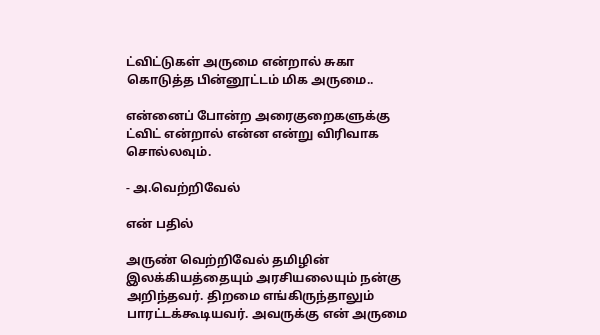ட்விட்டுகள் அருமை என்றால் சுகா கொடுத்த பின்னூட்டம் மிக அருமை..

என்னைப் போன்ற அரைகுறைகளுக்கு ட்விட் என்றால் என்ன என்று விரிவாக சொல்லவும்.

- அ.வெற்றிவேல்

என் பதில்

அருண் வெற்றிவேல் தமிழின் இலக்கியத்தையும் அரசியலையும் நன்கு அறிந்தவர். திறமை எங்கிருந்தாலும் பாரட்டக்கூடியவர். அவருக்கு என் அருமை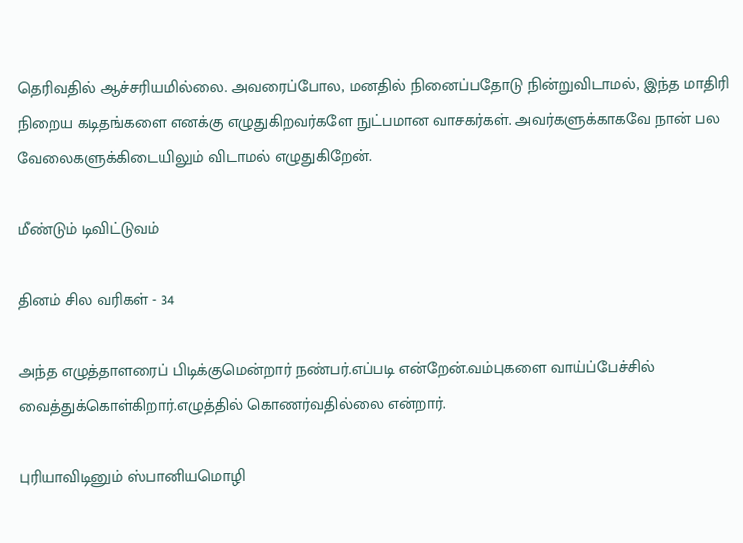தெரிவதில் ஆச்சரியமில்லை. அவரைப்போல, மனதில் நினைப்பதோடு நின்றுவிடாமல், இந்த மாதிரி நிறைய கடிதங்களை எனக்கு எழுதுகிறவர்களே நுட்பமான வாசகர்கள். அவர்களுக்காகவே நான் பல வேலைகளுக்கிடையிலும் விடாமல் எழுதுகிறேன்.

மீண்டும் டிவிட்டுவம்

தினம் சில வரிகள் - 34

அந்த எழுத்தாளரைப் பிடிக்குமென்றார் நண்பர்.எப்படி என்றேன்.வம்புகளை வாய்ப்பேச்சில் வைத்துக்கொள்கிறார்.எழுத்தில் கொணர்வதில்லை என்றார்.

புரியாவிடினும் ஸ்பானியமொழி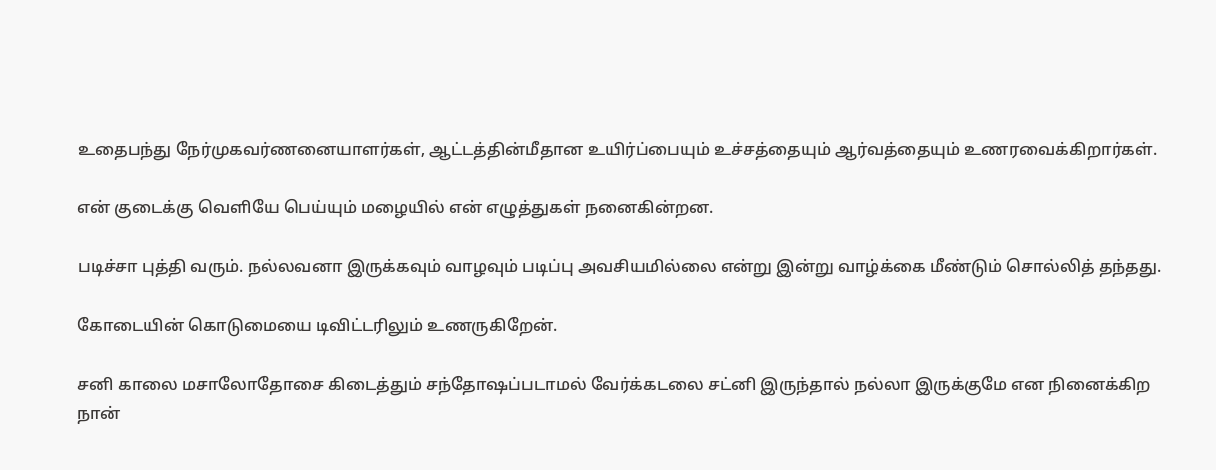உதைபந்து நேர்முகவர்ணனையாளர்கள், ஆட்டத்தின்மீதான உயிர்ப்பையும் உச்சத்தையும் ஆர்வத்தையும் உணரவைக்கிறார்கள்.

என் குடைக்கு வெளியே பெய்யும் மழையில் என் எழுத்துகள் நனைகின்றன.

படிச்சா புத்தி வரும். நல்லவனா இருக்கவும் வாழவும் படிப்பு அவசியமில்லை என்று இன்று வாழ்க்கை மீண்டும் சொல்லித் தந்தது.

கோடையின் கொடுமையை டிவிட்டரிலும் உணருகிறேன்.

சனி காலை மசாலோதோசை கிடைத்தும் சந்தோஷப்படாமல் வேர்க்கடலை சட்னி இருந்தால் நல்லா இருக்குமே என நினைக்கிற நான்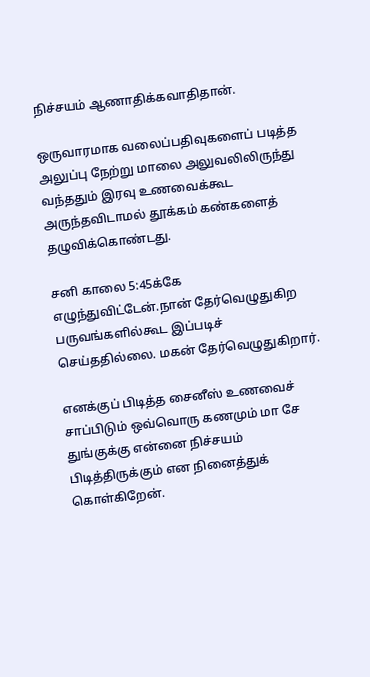நிச்சயம் ஆணாதிக்கவாதிதான்.

ஒருவாரமாக வலைப்பதிவுகளைப் படித்த அலுப்பு நேற்று மாலை அலுவலிலிருந்து வந்ததும் இரவு உணவைக்கூட அருந்தவிடாமல் தூக்கம் கண்களைத் தழுவிக்கொண்டது.

சனி காலை 5:45க்கே எழுந்துவிட்டேன்.நான் தேர்வெழுதுகிற பருவங்களில்கூட இப்படிச் செய்ததில்லை. மகன் தேர்வெழுதுகிறார்.

எனக்குப் பிடித்த சைனீஸ் உணவைச் சாப்பிடும் ஒவ்வொரு கணமும் மா சே துங்குக்கு என்னை நிச்சயம் பிடித்திருக்கும் என நினைத்துக் கொள்கிறேன்.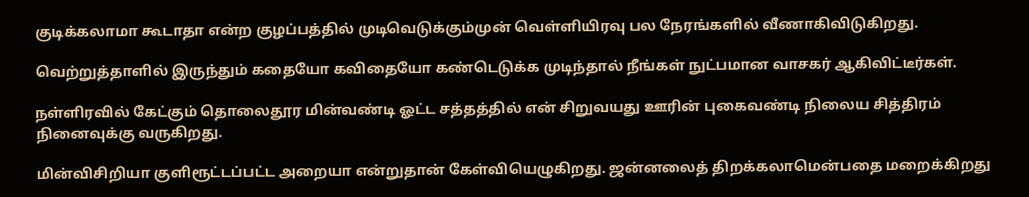குடிக்கலாமா கூடாதா என்ற குழப்பத்தில் முடிவெடுக்கும்முன் வெள்ளியிரவு பல நேரங்களில் வீணாகிவிடுகிறது.

வெற்றுத்தாளில் இருந்தும் கதையோ கவிதையோ கண்டெடுக்க முடிந்தால் நீங்கள் நுட்பமான வாசகர் ஆகிவிட்டீர்கள்.

நள்ளிரவில் கேட்கும் தொலைதூர மின்வண்டி ஓட்ட சத்தத்தில் என் சிறுவயது ஊரின் புகைவண்டி நிலைய சித்திரம் நினைவுக்கு வருகிறது.

மின்விசிறியா குளிரூட்டப்பட்ட அறையா என்றுதான் கேள்வியெழுகிறது. ஜன்னலைத் திறக்கலாமென்பதை மறைக்கிறது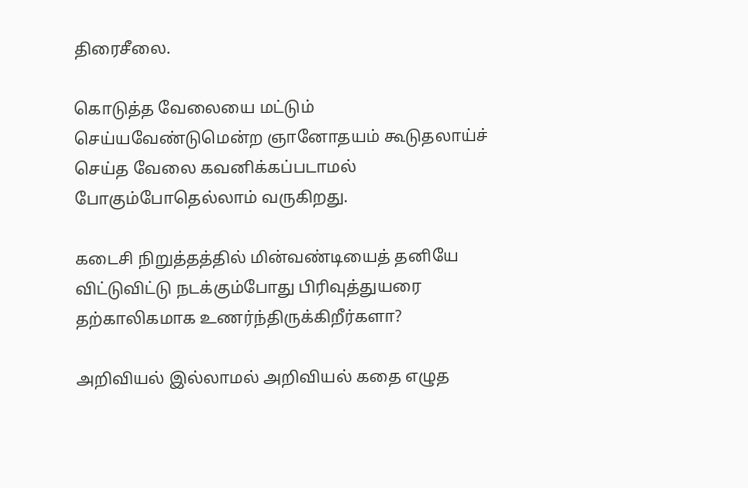திரைசீலை.

கொடுத்த வேலையை மட்டும் செய்யவேண்டுமென்ற ஞானோதயம் கூடுதலாய்ச் செய்த வேலை கவனிக்கப்படாமல் போகும்போதெல்லாம் வருகிறது.

கடைசி நிறுத்தத்தில் மின்வண்டியைத் தனியே விட்டுவிட்டு நடக்கும்போது பிரிவுத்துயரை தற்காலிகமாக உணர்ந்திருக்கிறீர்களா?

அறிவியல் இல்லாமல் அறிவியல் கதை எழுத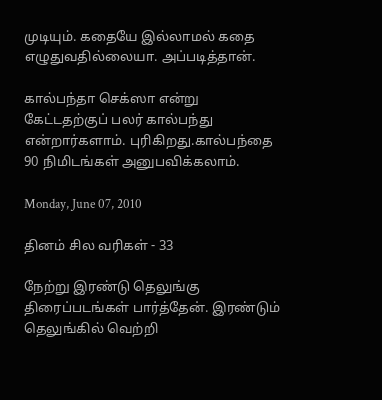முடியும். கதையே இல்லாமல் கதை எழுதுவதில்லையா. அப்படித்தான்.

கால்பந்தா செக்ஸா என்று கேட்டதற்குப் பலர் கால்பந்து என்றார்களாம். புரிகிறது.கால்பந்தை 90 நிமிடங்கள் அனுபவிக்கலாம்.

Monday, June 07, 2010

தினம் சில வரிகள் - 33

நேற்று இரண்டு தெலுங்கு திரைப்படங்கள் பார்த்தேன். இரண்டும் தெலுங்கில் வெற்றி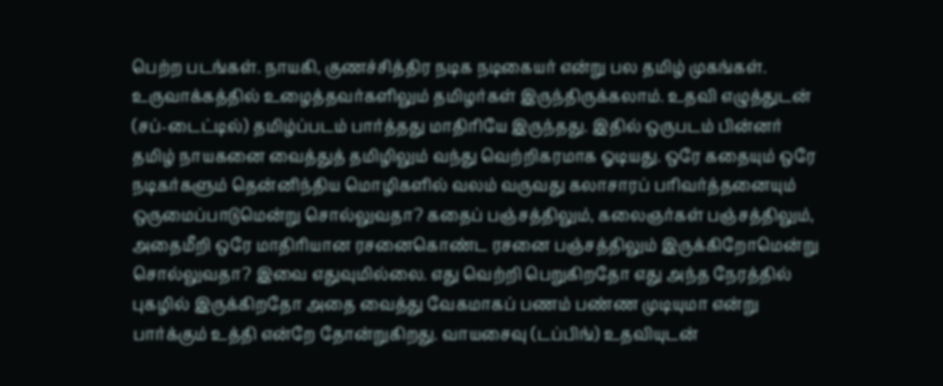பெற்ற படங்கள். நாயகி, குணச்சித்திர நடிக நடிகையர் என்று பல தமிழ் முகங்கள். உருவாக்கத்தில் உழைத்தவர்களிலும் தமிழர்கள் இருந்திருக்கலாம். உதவி எழுத்துடன் (சப்-டைட்டில்) தமிழ்ப்படம் பார்த்தது மாதிரியே இருந்தது. இதில் ஒருபடம் பின்னர் தமிழ் நாயகனை வைத்துத் தமிழிலும் வந்து வெற்றிகரமாக ஓடியது. ஒரே கதையும் ஒரே நடிகர்களும் தென்னிந்திய மொழிகளில் வலம் வருவது கலாசாரப் பரிவர்த்தனையும் ஒருமைப்பாடுமென்று சொல்லுவதா? கதைப் பஞ்சத்திலும், கலைஞர்கள் பஞ்சத்திலும், அதைமீறி ஒரே மாதிரியான ரசனைகொண்ட ரசனை பஞ்சத்திலும் இருக்கிறோமென்று சொல்லுவதா? இவை எதுவுமில்லை. எது வெற்றி பெறுகிறதோ எது அந்த நேரத்தில் புகழில் இருக்கிறதோ அதை வைத்து வேகமாகப் பணம் பண்ண முடியுமா என்று பார்க்கும் உத்தி என்றே தோன்றுகிறது. வாயசைவு (டப்பிங்) உதவியுடன்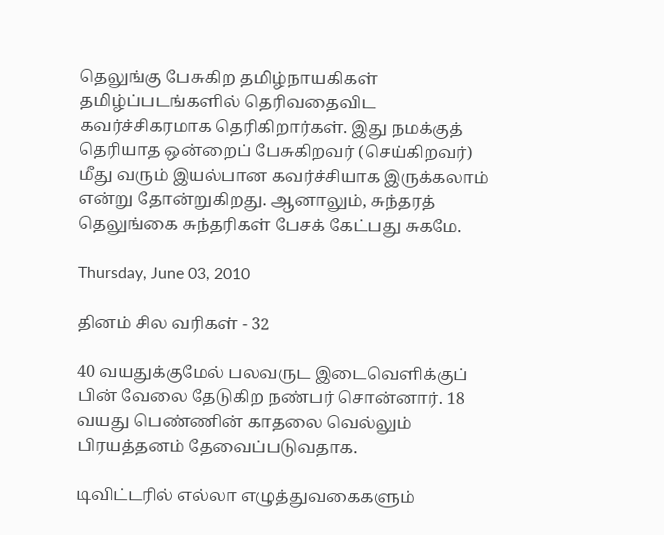தெலுங்கு பேசுகிற தமிழ்நாயகிகள் தமிழ்ப்படங்களில் தெரிவதைவிட கவர்ச்சிகரமாக தெரிகிறார்கள். இது நமக்குத் தெரியாத ஒன்றைப் பேசுகிறவர் (செய்கிறவர்) மீது வரும் இயல்பான கவர்ச்சியாக இருக்கலாம் என்று தோன்றுகிறது. ஆனாலும், சுந்தரத் தெலுங்கை சுந்தரிகள் பேசக் கேட்பது சுகமே.

Thursday, June 03, 2010

தினம் சில வரிகள் - 32

40 வயதுக்குமேல் பலவருட இடைவெளிக்குப் பின் வேலை தேடுகிற நண்பர் சொன்னார். 18 வயது பெண்ணின் காதலை வெல்லும் பிரயத்தனம் தேவைப்படுவதாக.

டிவிட்டரில் எல்லா எழுத்துவகைகளும்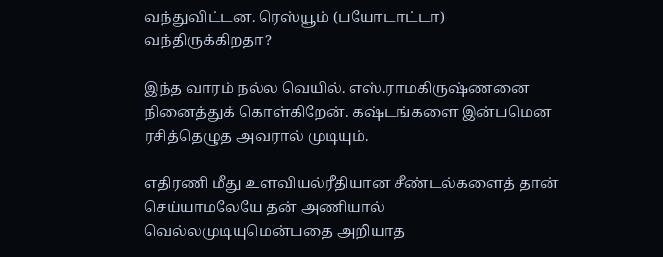வந்துவிட்டன. ரெஸ்யூம் (பயோடாட்டா) வந்திருக்கிறதா?

இந்த வாரம் நல்ல வெயில். எஸ்.ராமகிருஷ்ணனை நினைத்துக் கொள்கிறேன். கஷ்டங்களை இன்பமென ரசித்தெழுத அவரால் முடியும்.

எதிரணி மீது உளவியல்ரீதியான சீண்டல்களைத் தான் செய்யாமலேயே தன் அணியால் வெல்லமுடியுமென்பதை அறியாத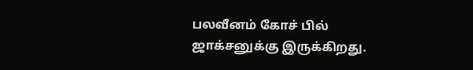பலவீனம் கோச் பில் ஜாக்சனுக்கு இருக்கிறது.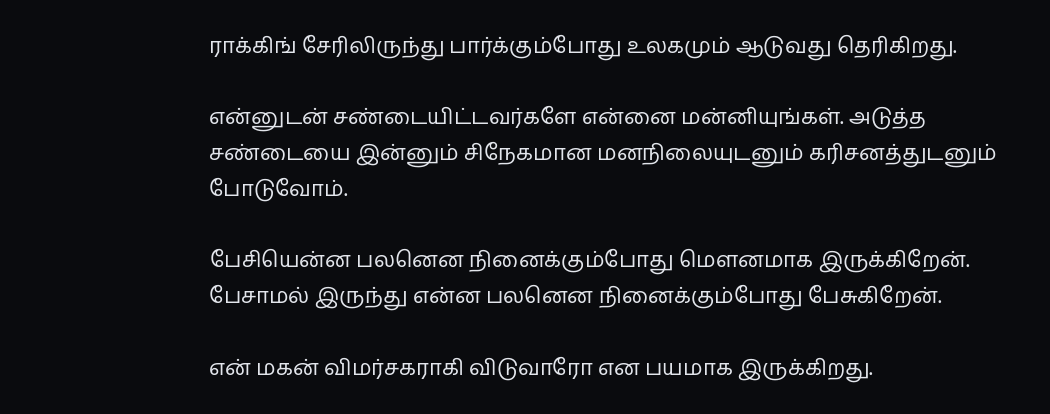ராக்கிங் சேரிலிருந்து பார்க்கும்போது உலகமும் ஆடுவது தெரிகிறது.

என்னுடன் சண்டையிட்டவர்களே என்னை மன்னியுங்கள். அடுத்த சண்டையை இன்னும் சிநேகமான மனநிலையுடனும் கரிசனத்துடனும் போடுவோம்.

பேசியென்ன பலனென நினைக்கும்போது மௌனமாக இருக்கிறேன். பேசாமல் இருந்து என்ன பலனென நினைக்கும்போது பேசுகிறேன்.

என் மகன் விமர்சகராகி விடுவாரோ என பயமாக இருக்கிறது.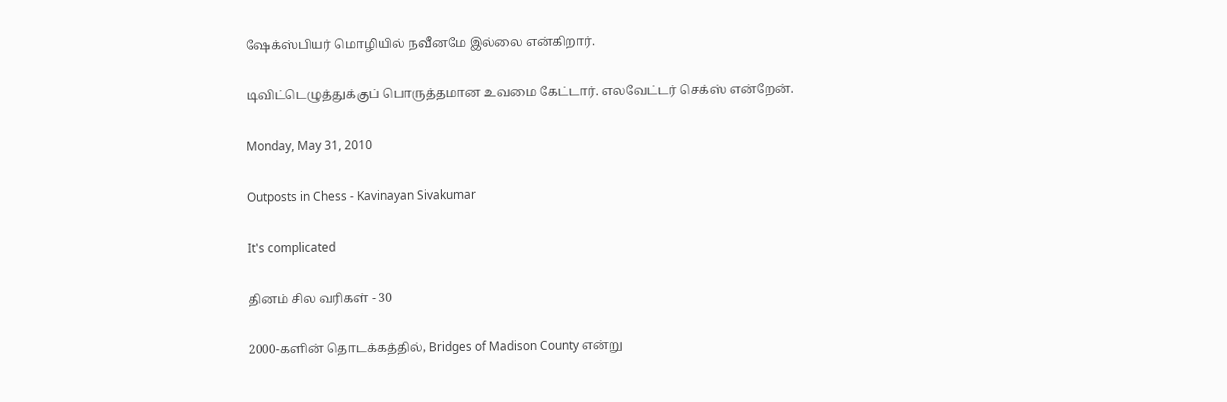ஷேக்ஸ்பியர் மொழியில் நவீனமே இல்லை என்கிறார்.

டிவிட்டெழுத்துக்குப் பொருத்தமான உவமை கேட்டார். எலவேட்டர் செக்ஸ் என்றேன்.

Monday, May 31, 2010

Outposts in Chess - Kavinayan Sivakumar

It's complicated

தினம் சில வரிகள் - 30

2000-களின் தொடக்கத்தில், Bridges of Madison County என்று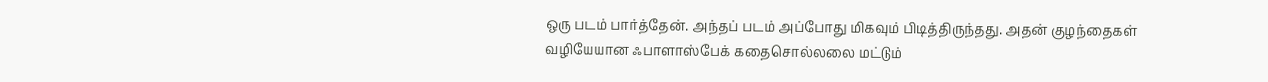ஒரு படம் பார்த்தேன். அந்தப் படம் அப்போது மிகவும் பிடித்திருந்தது. அதன் குழந்தைகள் வழியேயான ஃபாளாஸ்பேக் கதைசொல்லலை மட்டும்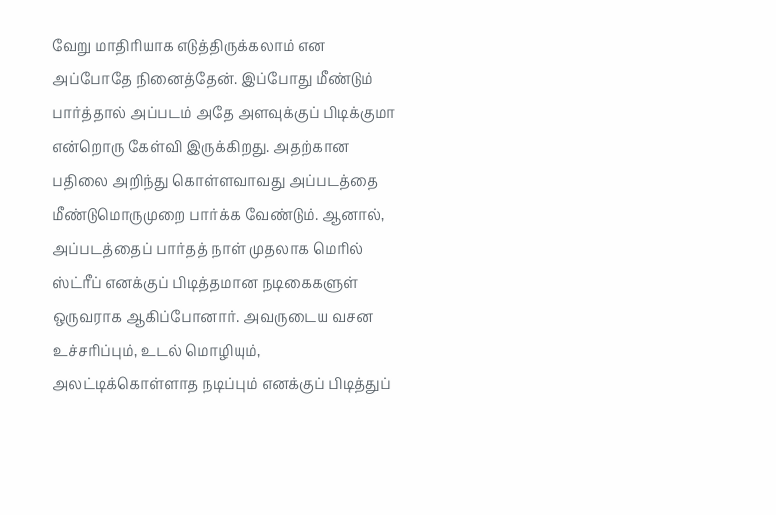வேறு மாதிரியாக எடுத்திருக்கலாம் என அப்போதே நினைத்தேன். இப்போது மீண்டும் பார்த்தால் அப்படம் அதே அளவுக்குப் பிடிக்குமா என்றொரு கேள்வி இருக்கிறது. அதற்கான பதிலை அறிந்து கொள்ளவாவது அப்படத்தை மீண்டுமொருமுறை பார்க்க வேண்டும். ஆனால், அப்படத்தைப் பார்தத் நாள் முதலாக மெரில் ஸ்ட்ரீப் எனக்குப் பிடித்தமான நடிகைகளுள் ஒருவராக ஆகிப்போனார். அவருடைய வசன உச்சரிப்பும், உடல் மொழியும், அலட்டிக்கொள்ளாத நடிப்பும் எனக்குப் பிடித்துப்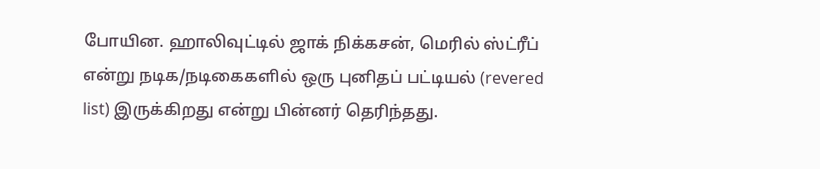போயின. ஹாலிவுட்டில் ஜாக் நிக்கசன், மெரில் ஸ்ட்ரீப் என்று நடிக/நடிகைகளில் ஒரு புனிதப் பட்டியல் (revered list) இருக்கிறது என்று பின்னர் தெரிந்தது.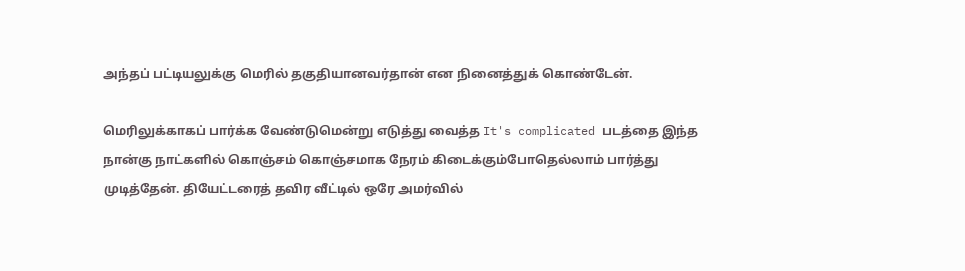அந்தப் பட்டியலுக்கு மெரில் தகுதியானவர்தான் என நினைத்துக் கொண்டேன்.

மெரிலுக்காகப் பார்க்க வேண்டுமென்று எடுத்து வைத்த It's complicated படத்தை இந்த நான்கு நாட்களில் கொஞ்சம் கொஞ்சமாக நேரம் கிடைக்கும்போதெல்லாம் பார்த்து முடித்தேன். தியேட்டரைத் தவிர வீட்டில் ஒரே அமர்வில்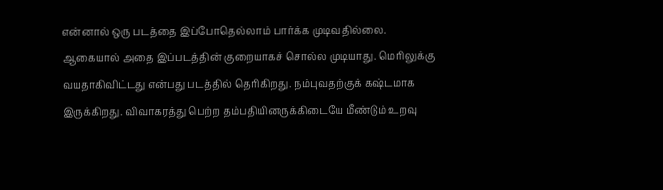என்னால் ஒரு படத்தை இப்போதெல்லாம் பார்க்க முடிவதில்லை. ஆகையால் அதை இப்படத்தின் குறையாகச் சொல்ல முடியாது. மெரிலுக்கு வயதாகிவிட்டது என்பது படத்தில் தெரிகிறது. நம்புவதற்குக் கஷ்டமாக இருக்கிறது. விவாகரத்து பெற்ற தம்பதியினருக்கிடையே மீண்டும் உறவு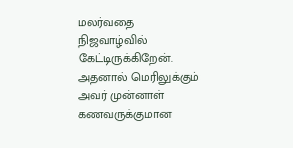மலர்வதை நிஜவாழ்வில் கேட்டிருக்கிறேன். அதனால் மெரிலுக்கும் அவர் முன்னாள் கணவருக்குமான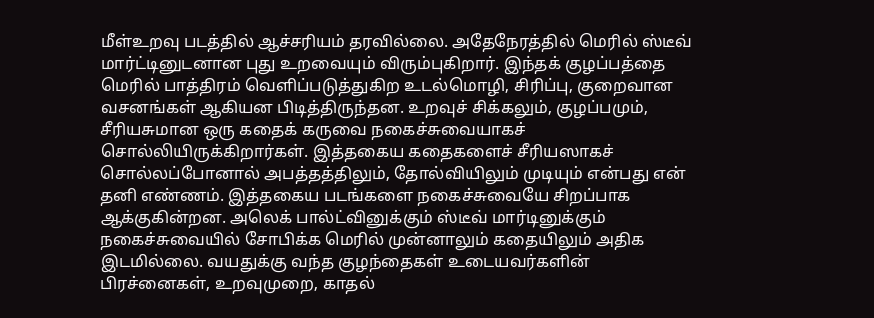மீள்உறவு படத்தில் ஆச்சரியம் தரவில்லை. அதேநேரத்தில் மெரில் ஸ்டீவ் மார்ட்டினுடனான புது உறவையும் விரும்புகிறார். இந்தக் குழப்பத்தை மெரில் பாத்திரம் வெளிப்படுத்துகிற உடல்மொழி, சிரிப்பு, குறைவான வசனங்கள் ஆகியன பிடித்திருந்தன. உறவுச் சிக்கலும், குழப்பமும், சீரியசுமான ஒரு கதைக் கருவை நகைச்சுவையாகச் சொல்லியிருக்கிறார்கள். இத்தகைய கதைகளைச் சீரியஸாகச் சொல்லப்போனால் அபத்தத்திலும், தோல்வியிலும் முடியும் என்பது என் தனி எண்ணம். இத்தகைய படங்களை நகைச்சுவையே சிறப்பாக ஆக்குகின்றன. அலெக் பால்ட்வினுக்கும் ஸ்டீவ் மார்டினுக்கும் நகைச்சுவையில் சோபிக்க மெரில் முன்னாலும் கதையிலும் அதிக இடமில்லை. வயதுக்கு வந்த குழந்தைகள் உடையவர்களின் பிரச்னைகள், உறவுமுறை, காதல்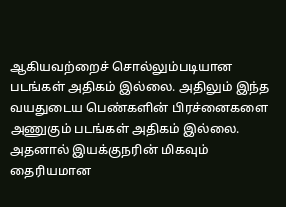ஆகியவற்றைச் சொல்லும்படியான படங்கள் அதிகம் இல்லை. அதிலும் இந்த வயதுடைய பெண்களின் பிரச்னைகளை அணுகும் படங்கள் அதிகம் இல்லை. அதனால் இயக்குநரின் மிகவும் தைரியமான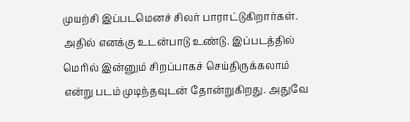முயற்சி இப்படமெனச் சிலர் பாராட்டுகிறார்கள். அதில் எனக்கு உடன்பாடு உண்டு. இப்படத்தில் மெரில் இன்னும் சிறப்பாகச் செய்திருக்கலாம் என்று படம் முடிந்தவுடன் தோன்றுகிறது. அதுவே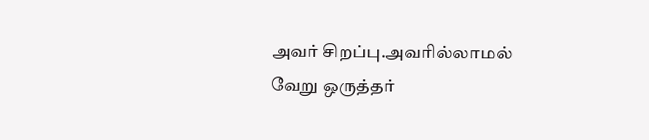அவர் சிறப்பு.அவரில்லாமல் வேறு ஒருத்தர்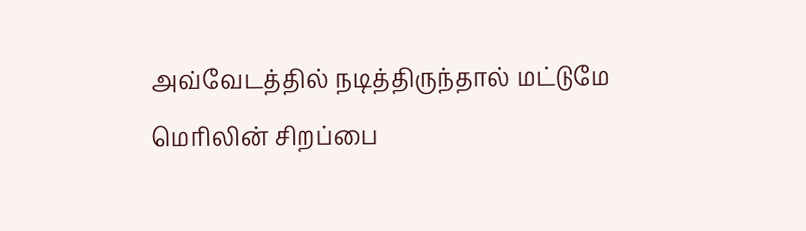அவ்வேடத்தில் நடித்திருந்தால் மட்டுமே மெரிலின் சிறப்பை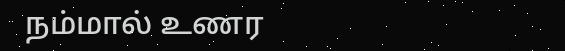நம்மால் உணர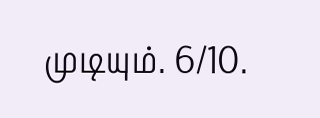முடியும். 6/10.